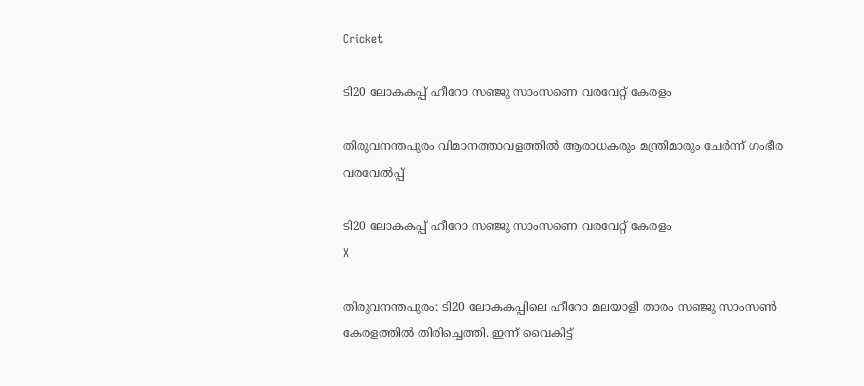Cricket

ടി20 ലോകകപ്പ് ഹീറോ സഞ്ജു സാംസണെ വരവേറ്റ് കേരളം

തിരുവനന്തപുരം വിമാനത്താവളത്തില്‍ ആരാധകരും മന്ത്രിമാരും ചേര്‍ന്ന് ഗംഭീര വരവേല്‍പ്പ്

ടി20 ലോകകപ്പ് ഹീറോ സഞ്ജു സാംസണെ വരവേറ്റ് കേരളം
X

തിരുവനന്തപുരം: ടി20 ലോകകപ്പിലെ ഹീറോ മലയാളി താരം സഞ്ജു സാംസണ്‍ കേരളത്തില്‍ തിരിച്ചെത്തി. ഇന്ന് വൈകിട്ട്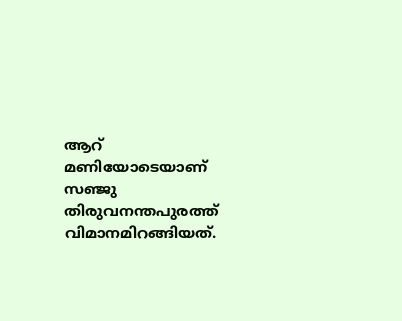ആറ് മണിയോടെയാണ് സഞ്ജു തിരുവനന്തപുരത്ത് വിമാനമിറങ്ങിയത്.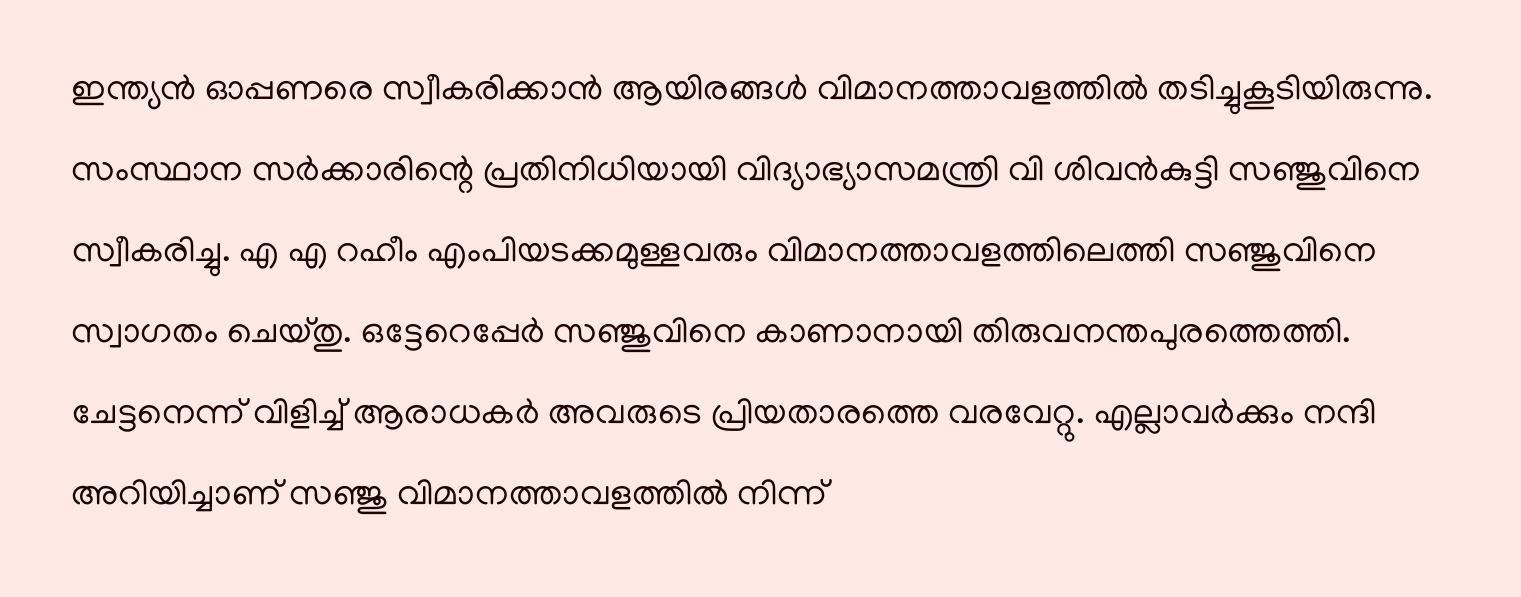ഇന്ത്യന്‍ ഓപ്പണരെ സ്വീകരിക്കാന്‍ ആയിരങ്ങള്‍ വിമാനത്താവളത്തില്‍ തടിച്ചുകൂടിയിരുന്നു. സംസ്ഥാന സര്‍ക്കാരിന്റെ പ്രതിനിധിയായി വിദ്യാഭ്യാസമന്ത്രി വി ശിവന്‍കുട്ടി സഞ്ജുവിനെ സ്വീകരിച്ചു. എ എ റഹീം എംപിയടക്കമുള്ളവരും വിമാനത്താവളത്തിലെത്തി സഞ്ജുവിനെ സ്വാഗതം ചെയ്തു. ഒട്ടേറെപ്പേര്‍ സഞ്ജുവിനെ കാണാനായി തിരുവനന്തപുരത്തെത്തി. ചേട്ടനെന്ന് വിളിച്ച് ആരാധകര്‍ അവരുടെ പ്രിയതാരത്തെ വരവേറ്റു. എല്ലാവര്‍ക്കും നന്ദി അറിയിച്ചാണ് സഞ്ജു വിമാനത്താവളത്തില്‍ നിന്ന്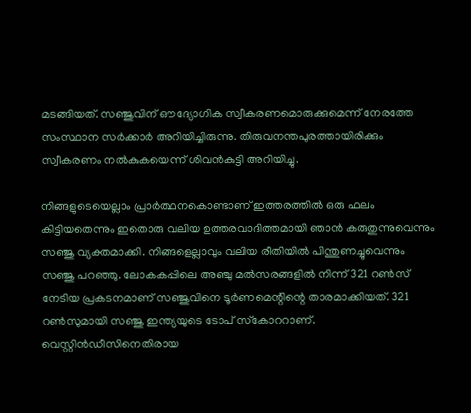മടങ്ങിയത്. സഞ്ജുവിന് ഔദ്യോഗിക സ്വീകരണമൊരുക്കുമെന്ന് നേരത്തേ സംസ്ഥാന സര്‍ക്കാര്‍ അറിയിച്ചിരുന്നു. തിരുവനന്തപുരത്തായിരിക്കും സ്വീകരണം നല്‍കുകയെന്ന് ശിവന്‍കുട്ടി അറിയിച്ചു.

നിങ്ങളുടെയെല്ലാം പ്രാര്‍ത്ഥനകൊണ്ടാണ് ഇത്തരത്തില്‍ ഒരു ഫലം കിട്ടിയതെന്നും ഇതൊരു വലിയ ഉത്തരവാദിത്തമായി ഞാന്‍ കരുതുന്നുവെന്നും സഞ്ജു വ്യക്തമാക്കി. നിങ്ങളെല്ലാവും വലിയ രീതിയില്‍ പിന്തുണച്ചുവെന്നും സഞ്ജു പറഞ്ഞു. ലോകകപ്പിലെ അഞ്ചു മല്‍സരങ്ങളില്‍ നിന്ന് 321 റണ്‍സ് നേടിയ പ്രകടനമാണ് സഞ്ജുവിനെ ടൂര്‍ണമെന്റിന്റെ താരമാക്കിയത്. 321 റണ്‍സുമായി സഞ്ജു ഇന്ത്യയുടെ ടോപ് സ്‌കോററാണ്. വെസ്റ്റിന്‍ഡീസിനെതിരായ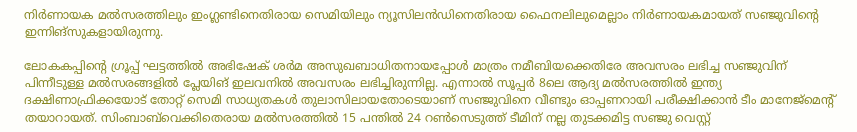നിര്‍ണായക മല്‍സരത്തിലും ഇംഗ്ലണ്ടിനെതിരായ സെമിയിലും ന്യൂസിലന്‍ഡിനെതിരായ ഫൈനലിലുമെല്ലാം നിര്‍ണായകമായത് സഞ്ജുവിന്റെ ഇന്നിങ്സുകളായിരുന്നു.

ലോകകപ്പിന്റെ ഗ്രൂപ്പ് ഘട്ടത്തില്‍ അഭിഷേക് ശര്‍മ അസുഖബാധിതനായപ്പോള്‍ മാത്രം നമീബിയക്കെതിരേ അവസരം ലഭിച്ച സഞ്ജുവിന് പിന്നീടുള്ള മല്‍സരങ്ങളില്‍ പ്ലേയിങ് ഇലവനില്‍ അവസരം ലഭിച്ചിരുന്നില്ല. എന്നാല്‍ സൂപ്പര്‍ 8ലെ ആദ്യ മല്‍സരത്തില്‍ ഇന്ത്യ ദക്ഷിണാഫ്രിക്കയോട് തോറ്റ് സെമി സാധ്യതകള്‍ തുലാസിലായതോടെയാണ് സഞ്ജുവിനെ വീണ്ടും ഓപ്പണറായി പരീക്ഷിക്കാന്‍ ടീം മാനേജ്മെന്റ് തയാറായത്. സിംബാബ്‌വെക്കിതെരായ മല്‍സരത്തില്‍ 15 പന്തില്‍ 24 റണ്‍സെടുത്ത് ടീമിന് നല്ല തുടക്കമിട്ട സഞ്ജു വെസ്റ്റ്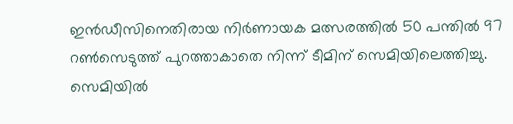ഇന്‍ഡീസിനെതിരായ നിര്‍ണായക മത്സരത്തില്‍ 50 പന്തില്‍ 97 റണ്‍സെടുത്ത് പുറത്താകാതെ നിന്ന് ടീമിന് സെമിയിലെത്തിച്ചു. സെമിയില്‍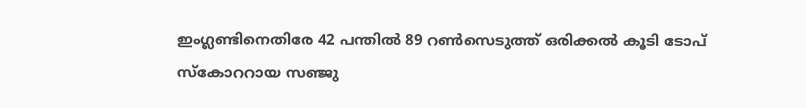ഇംഗ്ലണ്ടിനെതിരേ 42 പന്തില്‍ 89 റണ്‍സെടുത്ത് ഒരിക്കല്‍ കൂടി ടോപ് സ്‌കോററായ സഞ്ജു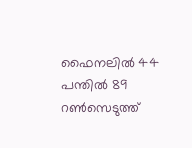ഫൈനലില്‍ 44 പന്തില്‍ 89 റണ്‍സെടുത്ത്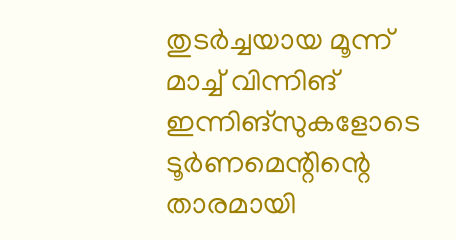തുടര്‍ച്ചയായ മൂന്ന് മാച്ച് വിന്നിങ് ഇന്നിങ്‌സുകളോടെ ടൂര്‍ണമെന്റിന്റെ താരമായി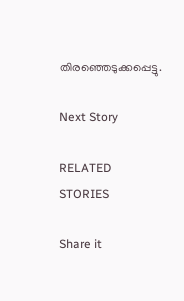തിരഞ്ഞെടുക്കപ്പെട്ടു.

Next Story

RELATED STORIES

Share it